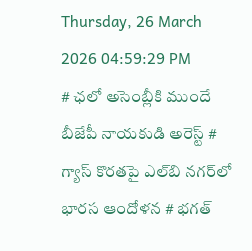Thursday, 26 March 2026 04:59:29 PM
# ఛలో అసెంబ్లీకి ముందే బీజేపీ నాయకుడి అరెస్ట్ # గ్యాస్ కొరతపై ఎల్‌బి నగర్‌లో భారస ఆందోళన # భగత్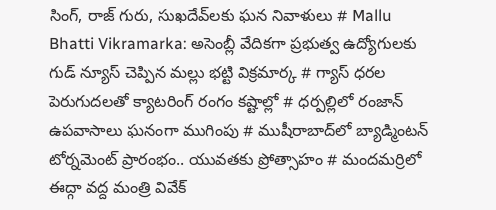సింగ్, రాజ్ గురు, సుఖదేవ్‌లకు ఘన నివాళులు # Mallu Bhatti Vikramarka: అసెంబ్లీ వేదికగా ప్రభుత్వ ఉద్యోగులకు గుడ్ న్యూస్ చెప్పిన మల్లు భట్టి విక్రమార్క # గ్యాస్ ధరల పెరుగుదలతో క్యాటరింగ్ రంగం కష్టాల్లో # ధర్పల్లిలో రంజాన్ ఉపవాసాలు ఘనంగా ముగింపు # ముషీరాబాద్‌లో బ్యాడ్మింటన్ టోర్నమెంట్ ప్రారంభం.. యువతకు ప్రోత్సాహం # మందమర్రిలో ఈద్గా వద్ద మంత్రి వివేక్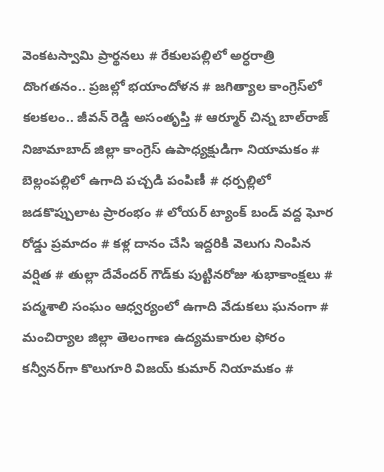వెంకటస్వామి ప్రార్థనలు # రేకులపల్లిలో అర్ధరాత్రి దొంగతనం.. ప్రజల్లో భయాందోళన # జగిత్యాల కాంగ్రెస్‌లో కలకలం.. జీవన్ రెడ్డి అసంతృప్తి # ఆర్మూర్ చిన్న బాల్‌రాజ్ నిజామాబాద్ జిల్లా కాంగ్రెస్ ఉపాధ్యక్షుడిగా నియామకం # బెల్లంపల్లిలో ఉగాది పచ్చడి పంపిణీ # ధర్పల్లిలో జడకొప్పులాట ప్రారంభం # లోయర్ ట్యాంక్ బండ్ వద్ద ఘోర రోడ్డు ప్రమాదం # కళ్ల దానం చేసి ఇద్దరికి వెలుగు నింపిన వర్షిత # తుల్లా దేవేందర్ గౌడ్‌కు పుట్టినరోజు శుభాకాంక్షలు # పద్మశాలి సంఘం ఆధ్వర్యంలో ఉగాది వేడుకలు ఘనంగా # మంచిర్యాల జిల్లా తెలంగాణ ఉద్యమకారుల ఫోరం కన్వీనర్‌గా కొలుగూరి విజయ్ కుమార్ నియామకం #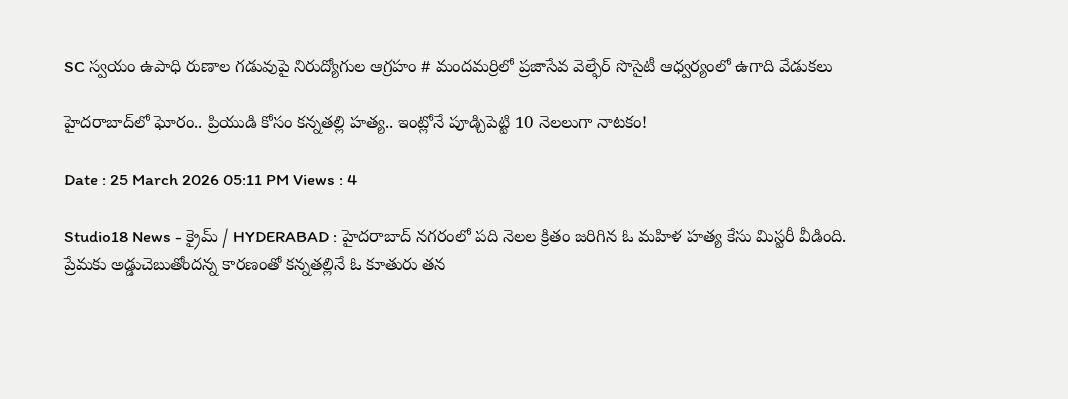SC స్వయం ఉపాధి రుణాల గడువుపై నిరుద్యోగుల ఆగ్రహం # మందమర్రిలో ప్రజాసేవ వెల్ఫేర్ సొసైటీ ఆధ్వర్యంలో ఉగాది వేడుకలు

హైదరాబాద్‌లో ఘోరం.. ప్రియుడి కోసం కన్నతల్లి హత్య.. ఇంట్లోనే పూడ్చిపెట్టి 10 నెలలుగా నాటకం!

Date : 25 March 2026 05:11 PM Views : 4

Studio18 News - క్రైమ్ / HYDERABAD : హైదరాబాద్ నగరంలో పది నెలల క్రితం జరిగిన ఓ మహిళ హత్య కేసు మిస్టరీ వీడింది. ప్రేమకు అడ్డుచెబుతోందన్న కారణంతో కన్నతల్లినే ఓ కూతురు తన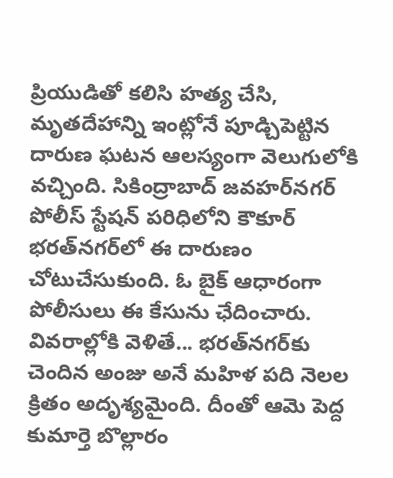ప్రియుడితో కలిసి హత్య చేసి, మృతదేహాన్ని ఇంట్లోనే పూడ్చిపెట్టిన దారుణ ఘటన ఆలస్యంగా వెలుగులోకి వచ్చింది. సికింద్రాబాద్ జవహర్‌నగర్ పోలీస్ స్టేషన్ పరిధిలోని కౌకూర్ భరత్‌నగర్‌లో ఈ దారుణం చోటుచేసుకుంది. ఓ బైక్ ఆధారంగా పోలీసులు ఈ కేసును ఛేదించారు. వివరాల్లోకి వెళితే... భరత్‌నగర్‌కు చెందిన అంజు అనే మహిళ పది నెలల క్రితం అదృశ్యమైంది. దీంతో ఆమె పెద్ద కుమార్తె బొల్లారం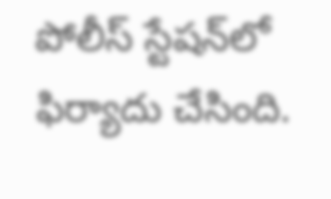పోలీస్ స్టేషన్‌లో ఫిర్యాదు చేసింది.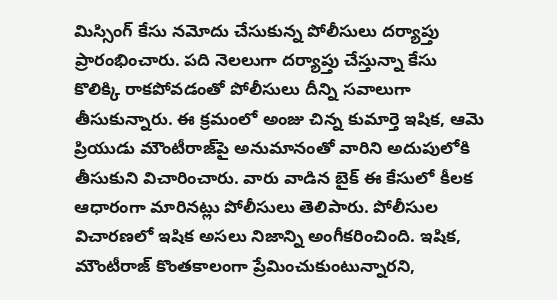మిస్సింగ్ కేసు నమోదు చేసుకున్న పోలీసులు దర్యాప్తు ప్రారంభించారు. పది నెలలుగా దర్యాప్తు చేస్తున్నా కేసు కొలిక్కి రాకపోవడంతో పోలీసులు దీన్ని సవాలుగా తీసుకున్నారు. ఈ క్రమంలో అంజు చిన్న కుమార్తె ఇషిక, ఆమె ప్రియుడు మౌంటీరాజ్‌పై అనుమానంతో వారిని అదుపులోకి తీసుకుని విచారించారు. వారు వాడిన బైక్ ఈ కేసులో కీలక ఆధారంగా మారినట్లు పోలీసులు తెలిపారు. పోలీసుల విచారణలో ఇషిక అసలు నిజాన్ని అంగీకరించింది. ఇషిక, మౌంటీరాజ్ కొంతకాలంగా ప్రేమించుకుంటున్నారని,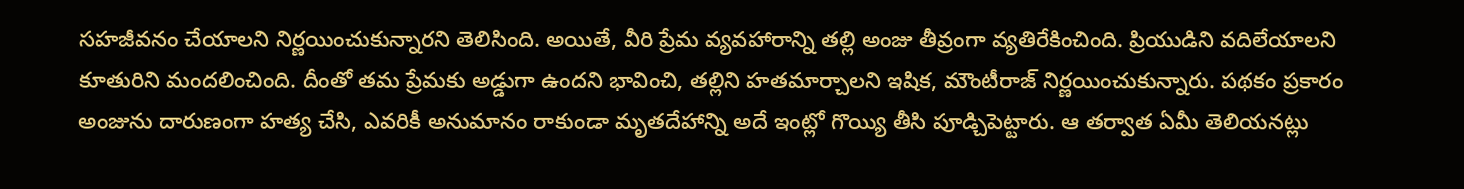సహజీవనం చేయాలని నిర్ణయించుకున్నారని తెలిసింది. అయితే, వీరి ప్రేమ వ్యవహారాన్ని తల్లి అంజు తీవ్రంగా వ్యతిరేకించింది. ప్రియుడిని వదిలేయాలని కూతురిని మందలించింది. దీంతో తమ ప్రేమకు అడ్డుగా ఉందని భావించి, తల్లిని హతమార్చాలని ఇషిక, మౌంటీరాజ్ నిర్ణయించుకున్నారు. పథకం ప్రకారం అంజును దారుణంగా హత్య చేసి, ఎవరికీ అనుమానం రాకుండా మృతదేహాన్ని అదే ఇంట్లో గొయ్యి తీసి పూడ్చిపెట్టారు. ఆ తర్వాత ఏమీ తెలియనట్లు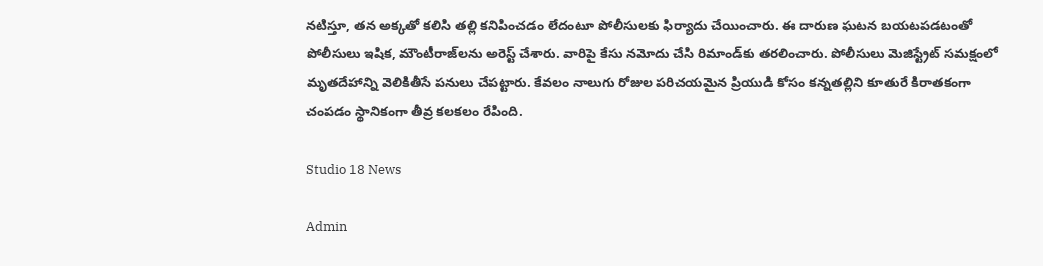నటిస్తూ, తన అక్కతో కలిసి తల్లి కనిపించడం లేదంటూ పోలీసులకు ఫిర్యాదు చేయించారు. ఈ దారుణ ఘటన బయటపడటంతో పోలీసులు ఇషిక, మౌంటీరాజ్‌లను అరెస్ట్ చేశారు. వారిపై కేసు నమోదు చేసి రిమాండ్‌కు తరలించారు. పోలీసులు మెజిస్ట్రేట్ సమక్షంలో మృతదేహాన్ని వెలికితీసే పనులు చేపట్టారు. కేవలం నాలుగు రోజుల పరిచయమైన ప్రియుడి కోసం కన్నతల్లిని కూతురే కిరాతకంగా చంపడం స్థానికంగా తీవ్ర కలకలం రేపింది.

Studio 18 News

Admin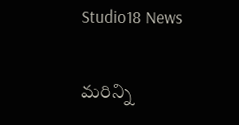Studio18 News

మరిన్ని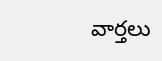వార్తలు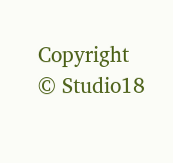Copyright © Studio18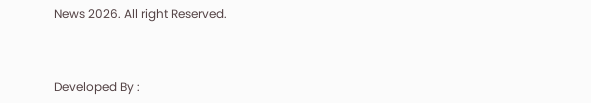News 2026. All right Reserved.



Developed By :